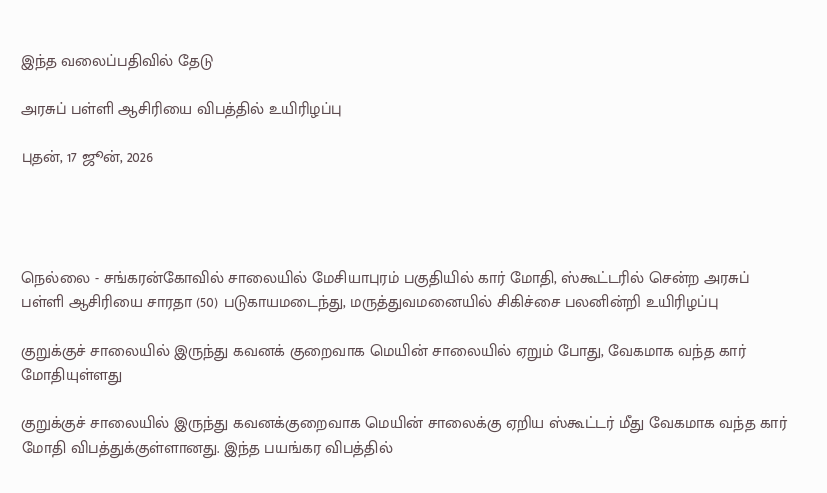இந்த வலைப்பதிவில் தேடு

அரசுப் பள்ளி ஆசிரியை விபத்தில் உயிரிழப்பு

புதன், 17 ஜூன், 2026




நெல்லை - சங்கரன்கோவில் சாலையில் மேசியாபுரம் பகுதியில் கார் மோதி, ஸ்கூட்டரில் சென்ற அரசுப் பள்ளி ஆசிரியை சாரதா (50) படுகாயமடைந்து, மருத்துவமனையில் சிகிச்சை பலனின்றி உயிரிழப்பு

குறுக்குச் சாலையில் இருந்து கவனக் குறைவாக மெயின் சாலையில் ஏறும் போது, வேகமாக வந்த கார் மோதியுள்ளது

குறுக்குச் சாலையில் இருந்து கவனக்குறைவாக மெயின் சாலைக்கு ஏறிய ஸ்கூட்டர் மீது வேகமாக வந்த கார் மோதி விபத்துக்குள்ளானது. இந்த பயங்கர விபத்தில்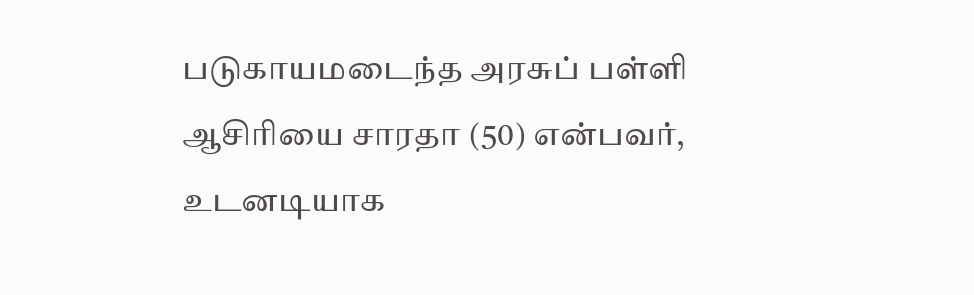படுகாயமடைந்த அரசுப் பள்ளி ஆசிரியை சாரதா (50) என்பவர், உடனடியாக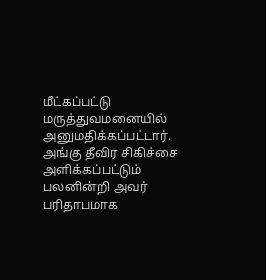மீட்கப்பட்டு மருத்துவமனையில் அனுமதிக்கப்பட்டார். அங்கு தீவிர சிகிச்சை அளிக்கப்பட்டும் பலனின்றி அவர் பரிதாபமாக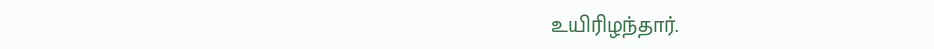உயிரிழந்தார்.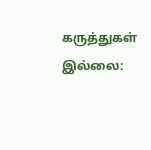கருத்துகள் இல்லை: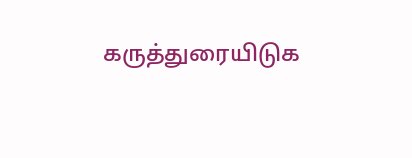கருத்துரையிடுக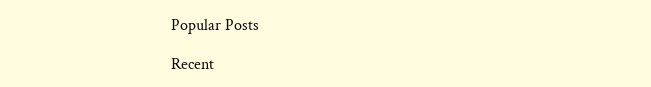Popular Posts

Recent